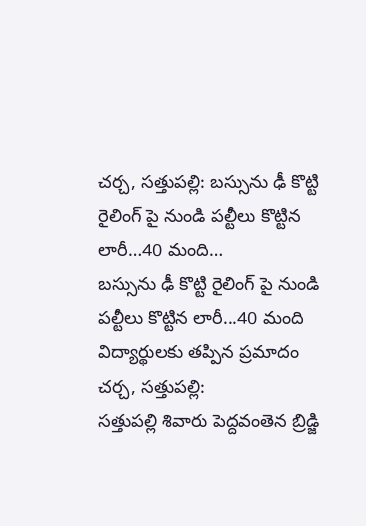చర్చ, సత్తుపల్లి: బస్సును ఢీ కొట్టి రైలింగ్ పై నుండి పల్టీలు కొట్టిన లారీ…40 మంది…
బస్సును ఢీ కొట్టి రైలింగ్ పై నుండి పల్టీలు కొట్టిన లారీ...40 మంది విద్యార్థులకు తప్పిన ప్రమాదం
చర్చ, సత్తుపల్లి:
సత్తుపల్లి శివారు పెద్దవంతెన బ్రిడ్జి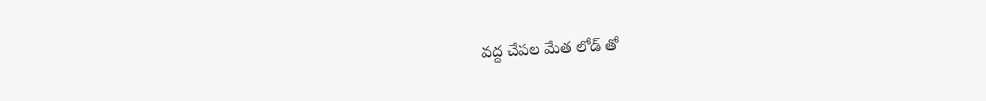వద్ద చేపల మేత లోడ్ తో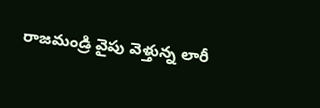రాజమండ్రి వైపు వెళ్తున్న లారీ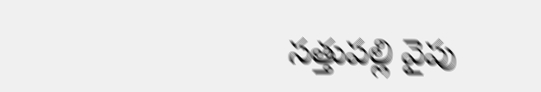సత్తుపల్లి వైపు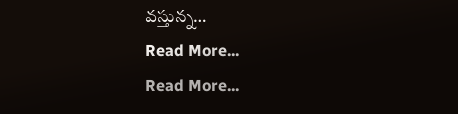వస్తున్న…
Read More...
Read More...